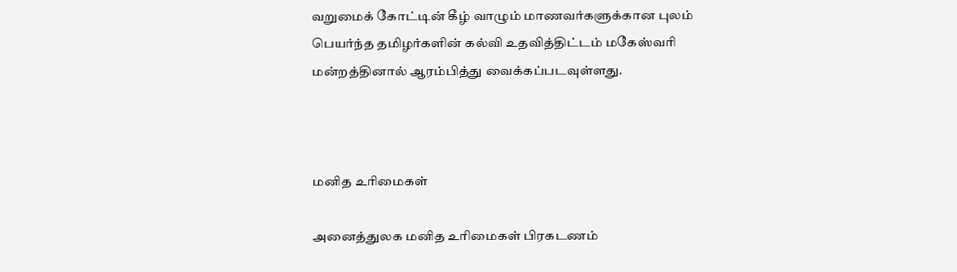வறுமைக் கோட்டின் கீழ் வாழும் மாணவர்களுக்கான புலம் பெயர்ந்த தமிழர்களின் கல்வி உதவித்திட்டம் மகேஸ்வரி மன்றத்தினால் ஆரம்பித்து வைக்கப்படவுள்ளது.



மனித உரிமைகள்

அனைத்துலக மனித உரிமைகள் பிரகடணம்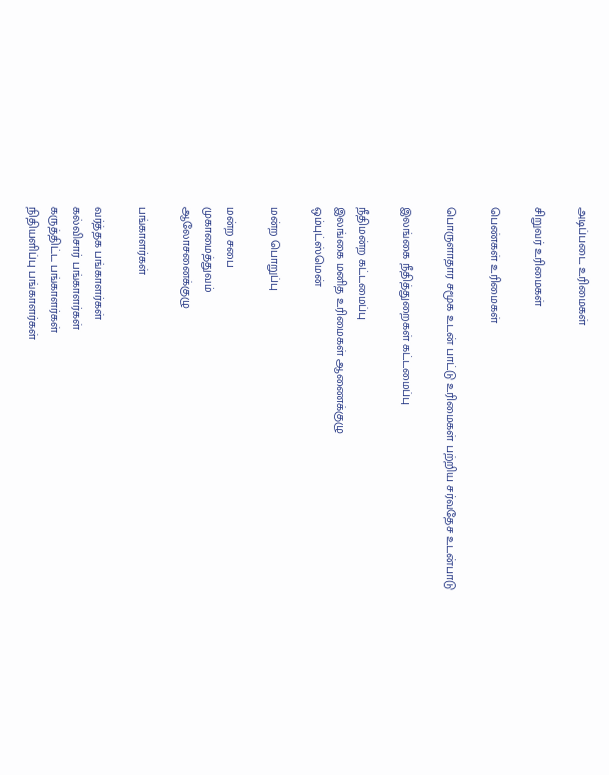அடிப்படை உரிமைகள்

சிறுவர் உரிமைகள்

பெண்கள் உரிமைகள்

பொருளாதார சமூக உடன் பாட்டு உரிமைகள் பற்றிய சர்வதேச உடன்பாடு

இலங்கை நீதித்துறைகள் கட்டமைப்பு

நீதிமன்ற கட்டமைப்பு
இலங்கை மனித உரிமைகள் ஆணைக்குழு
ஒம்புட்ஸ்மென்

மன்ற பொறுப்பு

மன்ற சபை
முகாமைத்துவம்
ஆலோசனைக்குழு

பங்காளர்கள்

வர்த்தக பங்காளர்கள்
கல்விசார் பங்காளர்கள்
கருத்திட்ட பங்காளர்கள்
நிதியளிப்பு பங்காளர்கள்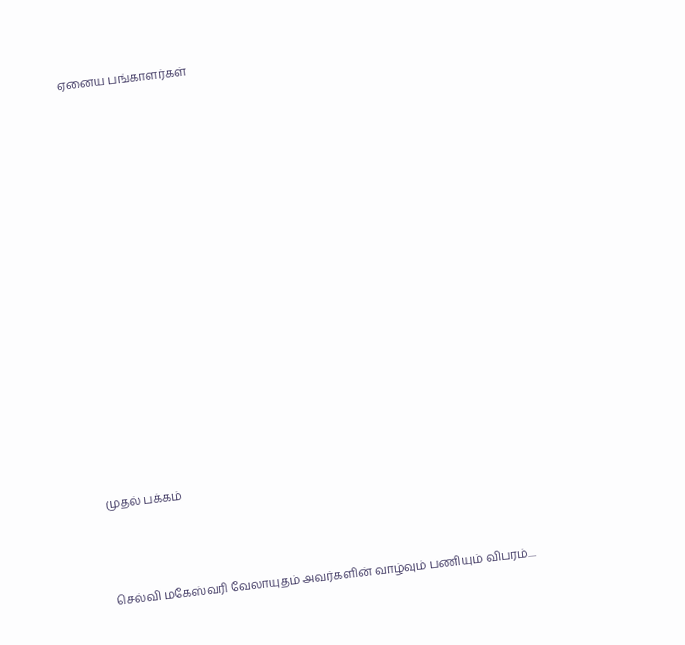ஏனைய பங்காளர்கள்

























முதல் பக்கம்





செல்வி மகேஸ்வரி வேலாயுதம் அவர்களின் வாழ்வும் பணியும் விபரம்....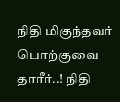நிதி மிகுந்தவர் பொற்குவை தாரீர்..! நிதி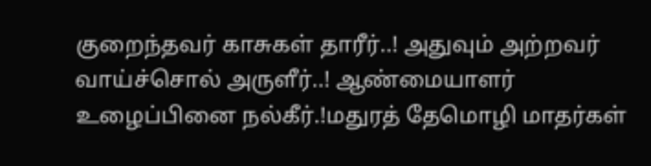குறைந்தவர் காசுகள் தாரீர்..! அதுவும் அற்றவர் வாய்ச்சொல் அருளீர்..! ஆண்மையாளர் உழைப்பினை நல்கீர்.!மதுரத் தேமொழி மாதர்கள்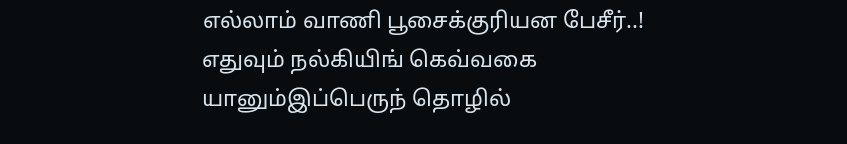எல்லாம் வாணி பூசைக்குரியன பேசீர்..! எதுவும் நல்கியிங் கெவ்வகை யானும்இப்பெருந் தொழில்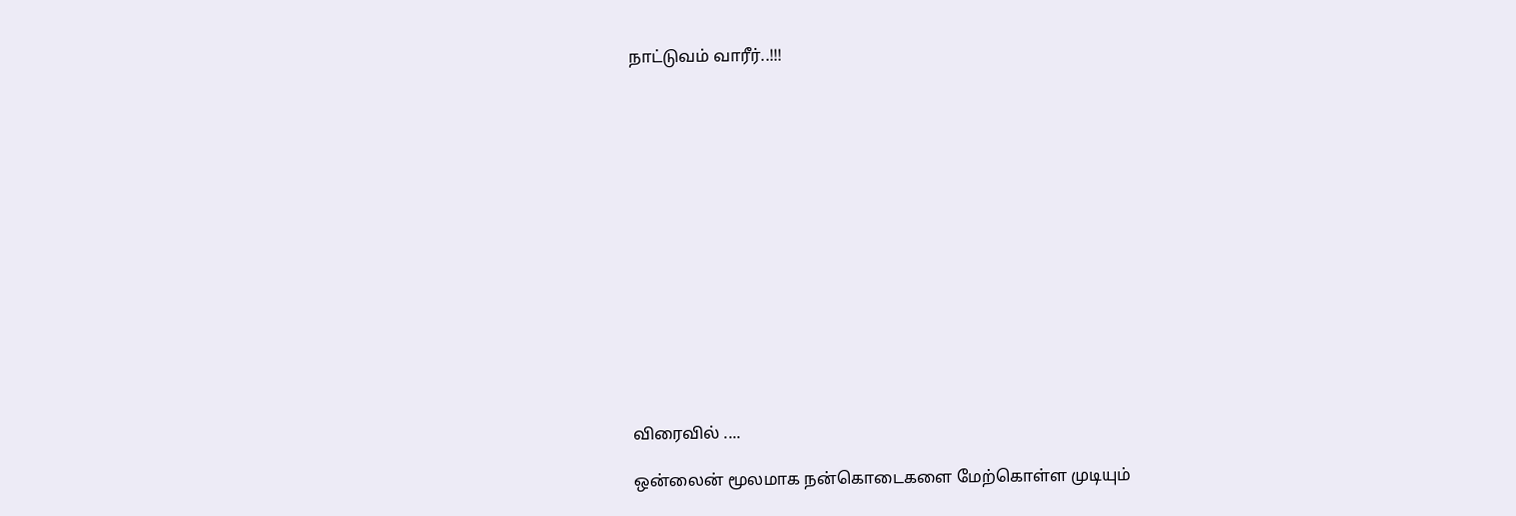நாட்டுவம் வாரீர்..!!!















விரைவில் ....

ஒன்லைன் மூலமாக நன்கொடைகளை மேற்கொள்ள முடியும்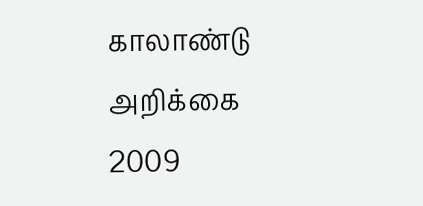காலாண்டு அறிக்கை 2009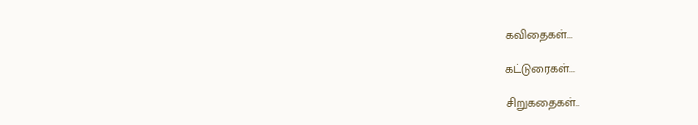கவிதைகள்...

கட்டுரைகள்...

சிறுகதைகள்..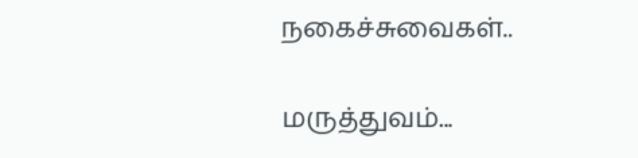நகைச்சுவைகள்..

மருத்துவம்...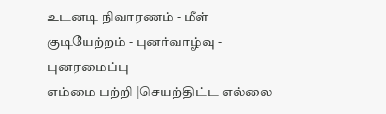உடனடி நிவாரணம் - மீள் குடியேற்றம் - புனர்வாழ்வு - புனரமைப்பு
எம்மை பற்றி |செயற்திட்ட எல்லை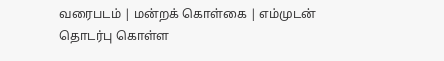வரைபடம் | மன்றக் கொள்கை | எம்முடன் தொடர்பு கொள்ள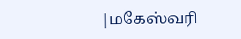|மகேஸ்வரி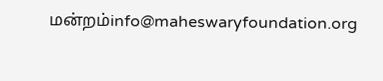மன்றம்info@maheswaryfoundation.org